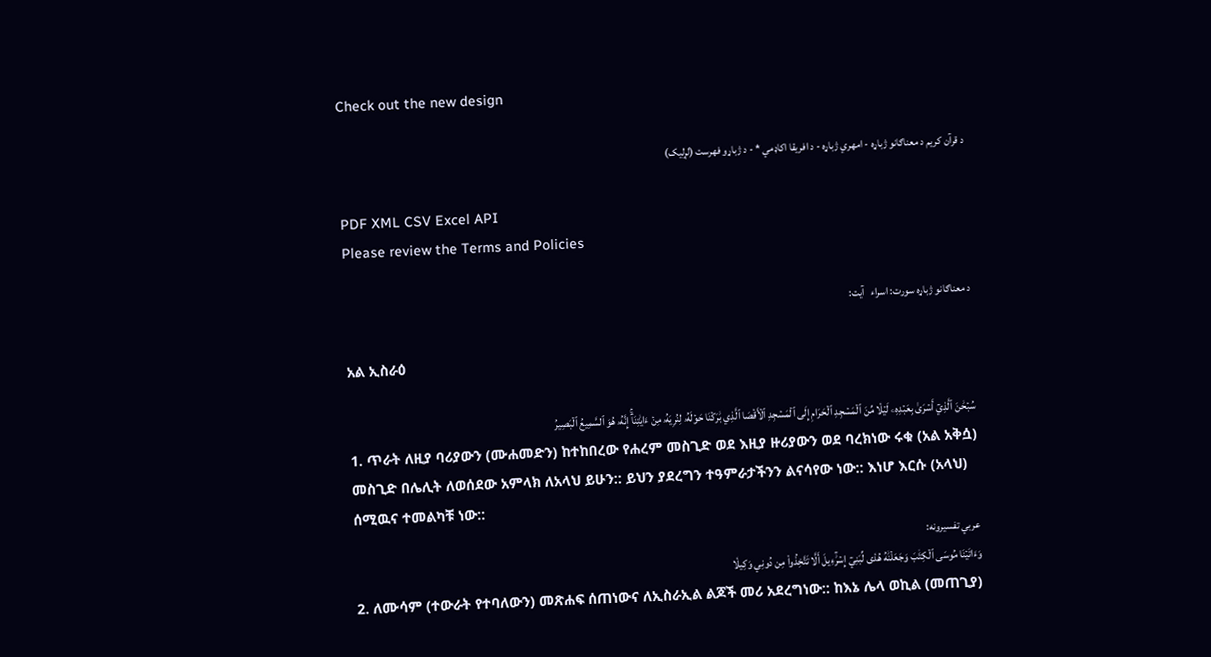Check out the new design

د قرآن کریم د معناګانو ژباړه - امهري ژباړه - د افریقا اکاډمي * - د ژباړو فهرست (لړلیک)

PDF XML CSV Excel API
Please review the Terms and Policies

د معناګانو ژباړه سورت: اسراء   آیت:

አል ኢስራዕ

سُبۡحَٰنَ ٱلَّذِيٓ أَسۡرَىٰ بِعَبۡدِهِۦ لَيۡلٗا مِّنَ ٱلۡمَسۡجِدِ ٱلۡحَرَامِ إِلَى ٱلۡمَسۡجِدِ ٱلۡأَقۡصَا ٱلَّذِي بَٰرَكۡنَا حَوۡلَهُۥ لِنُرِيَهُۥ مِنۡ ءَايَٰتِنَآۚ إِنَّهُۥ هُوَ ٱلسَّمِيعُ ٱلۡبَصِيرُ
1. ጥራት ለዚያ ባሪያውን (ሙሐመድን) ከተከበረው የሐረም መስጊድ ወደ እዚያ ዙሪያውን ወደ ባረክነው ሩቁ (አል አቅሷ) መስጊድ በሌሊት ለወሰደው አምላክ ለአላህ ይሁን:: ይህን ያደረግን ተዓምራታችንን ልናሳየው ነው:: እነሆ እርሱ (አላህ) ሰሚዉና ተመልካቹ ነው::
عربي تفسیرونه:
وَءَاتَيۡنَا مُوسَى ٱلۡكِتَٰبَ وَجَعَلۡنَٰهُ هُدٗى لِّبَنِيٓ إِسۡرَٰٓءِيلَ أَلَّا تَتَّخِذُواْ مِن دُونِي وَكِيلٗا
2. ለሙሳም (ተውራት የተባለውን) መጽሐፍ ሰጠነውና ለኢስራኢል ልጆች መሪ አደረግነው:: ከእኔ ሌላ ወኪል (መጠጊያ)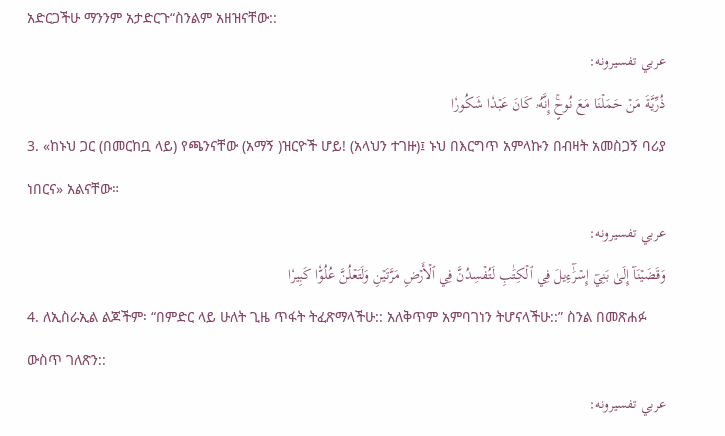አድርጋችሁ ማንንም አታድርጉ“ስንልም አዘዝናቸው::
عربي تفسیرونه:
ذُرِّيَّةَ مَنۡ حَمَلۡنَا مَعَ نُوحٍۚ إِنَّهُۥ كَانَ عَبۡدٗا شَكُورٗا
3. «ከኑህ ጋር (በመርከቧ ላይ) የጫንናቸው (አማኝ )ዝርዮች ሆይ! (አላህን ተገዙ)፤ ኑህ በእርግጥ አምላኩን በብዛት አመስጋኝ ባሪያ ነበርና» አልናቸው።
عربي تفسیرونه:
وَقَضَيۡنَآ إِلَىٰ بَنِيٓ إِسۡرَٰٓءِيلَ فِي ٱلۡكِتَٰبِ لَتُفۡسِدُنَّ فِي ٱلۡأَرۡضِ مَرَّتَيۡنِ وَلَتَعۡلُنَّ عُلُوّٗا كَبِيرٗا
4. ለኢስራኢል ልጆችም፡ “በምድር ላይ ሁለት ጊዜ ጥፋት ትፈጽማላችሁ:: አለቅጥም አምባገነን ትሆናላችሁ::” ስንል በመጽሐፉ ውስጥ ገለጽን::
عربي تفسیرونه: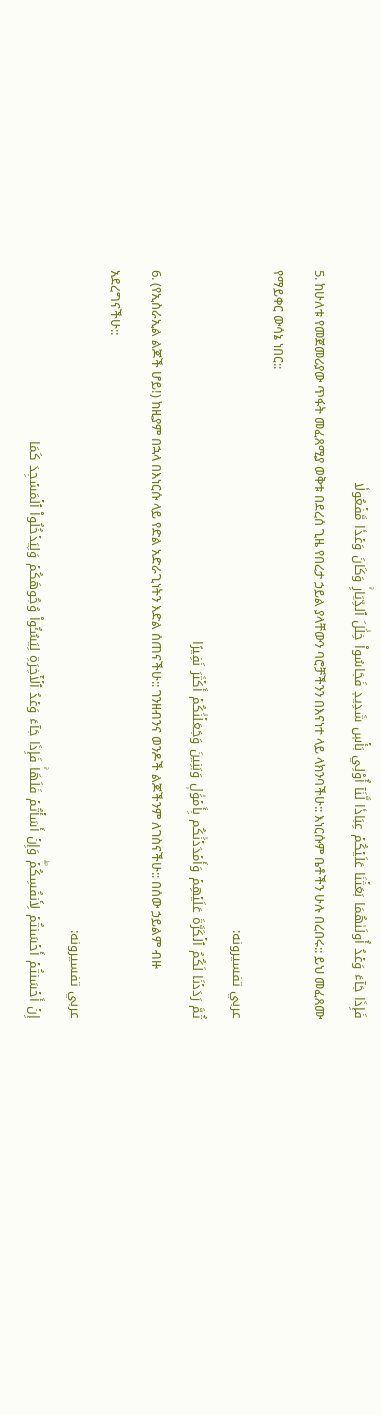فَإِذَا جَآءَ وَعۡدُ أُولَىٰهُمَا بَعَثۡنَا عَلَيۡكُمۡ عِبَادٗا لَّنَآ أُوْلِي بَأۡسٖ شَدِيدٖ فَجَاسُواْ خِلَٰلَ ٱلدِّيَارِۚ وَكَانَ وَعۡدٗا مَّفۡعُولٗا
5. ከሁለቱ የመጀመሪያው ጥፋት መፈጸሚያ ወቅቱ በደረሰ ጊዜ የበረታ ኃይል ያላቸውን ባሮቻችንን በእናነተ ላይ ላክንባችሁ:: እነርሱም ቤቶችን ሁሉ በረበሩ:: ይህ መፈጸሙ የማይቀር ውሳኔ ነበር::
عربي تفسیرونه:
ثُمَّ رَدَدۡنَا لَكُمُ ٱلۡكَرَّةَ عَلَيۡهِمۡ وَأَمۡدَدۡنَٰكُم بِأَمۡوَٰلٖ وَبَنِينَ وَجَعَلۡنَٰكُمۡ أَكۡثَرَ نَفِيرًا
6. (የኢስራኢል ልጆች ሆይ!) ከዚያም በኋላ በእነርሱ ላይ የድል አድራጊነትን እድል ሰጠናችሁ:: ገንዘብንና ወንዶች ልጆችንም ለገስናችሁ:: በሰው ኃይልም ብዙ አደረግናችሁ::
عربي تفسیرونه:
إِنۡ أَحۡسَنتُمۡ أَحۡسَنتُمۡ لِأَنفُسِكُمۡۖ وَإِنۡ أَسَأۡتُمۡ فَلَهَاۚ فَإِذَا جَآءَ وَعۡدُ ٱلۡأٓخِرَةِ لِيَسُـُٔواْ وُجُوهَكُمۡ وَلِيَدۡخُلُواْ ٱلۡمَسۡجِدَ كَمَا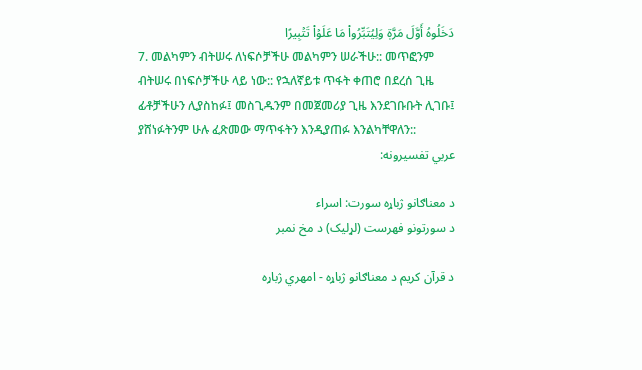دَخَلُوهُ أَوَّلَ مَرَّةٖ وَلِيُتَبِّرُواْ مَا عَلَوۡاْ تَتۡبِيرًا
7. መልካምን ብትሠሩ ለነፍሶቻችሁ መልካምን ሠራችሁ:: መጥፎንም ብትሠሩ በነፍሶቻችሁ ላይ ነው:: የኋለኛይቱ ጥፋት ቀጠሮ በደረሰ ጊዜ ፊቶቻችሁን ሊያስከፉ፤ መስጊዱንም በመጀመሪያ ጊዜ እንደገቡቡት ሊገቡ፤ ያሸነፉትንም ሁሉ ፈጽመው ማጥፋትን እንዲያጠፉ እንልካቸዋለን::
عربي تفسیرونه:

د معناګانو ژباړه سورت: اسراء
د سورتونو فهرست (لړلیک) د مخ نمبر

د قرآن کریم د معناګانو ژباړه - امهري ژباړه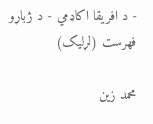- د افریقا اکاډمي - د ژباړو فهرست (لړلیک)

محمد زین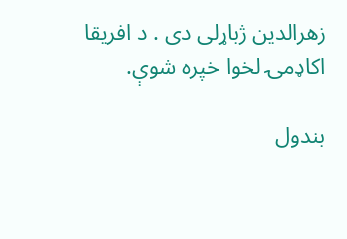زهرالدین ژباړلی دی . د افریقا اکاډمۍ لخوا خپره شوې.

بندول